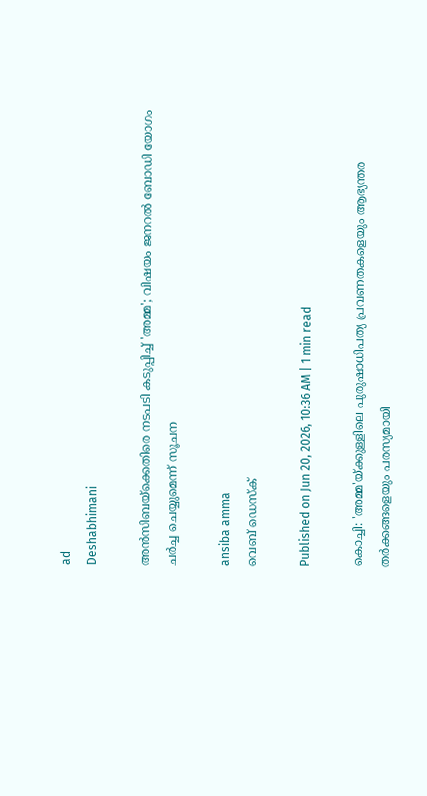ad
Deshabhimani

അൻസിബയ്ക്കെതിരെ നടപടി കടുപ്പിച്ച് 'അമ്മ'; വിഷയം ജനറൽ ബോഡി യോഗം ചർച്ച ചെയ്യുമെന്ന് സൂചന

ansiba amma
വെബ് ഡെസ്ക്

Published on Jun 20, 2026, 10:36 AM | 1 min read

കൊച്ചി: 'അമ്മ'യ്ക്കുള്ളിലെ പുരുഷാധിപത്യ പ്രവണതകളെയും ആഭ്യന്തര തർക്കങ്ങളെയും പരസ്യമായി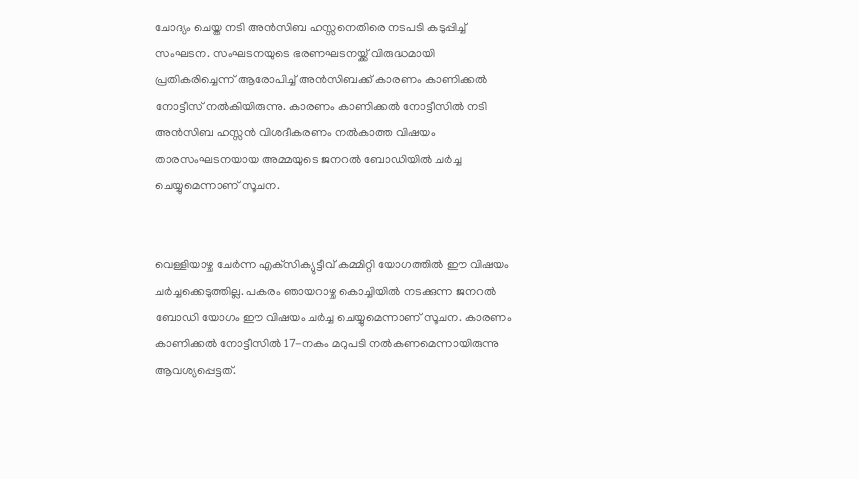ചോദ്യം ചെയ്ത നടി അൻസിബ ഹസ്സനെതിരെ നടപടി കടുപ്പിച്ച് സംഘടന. സംഘടനയുടെ ഭരണഘടനയ്ക്ക് വിരുദ്ധമായി പ്രതികരിച്ചെന്ന് ആരോപിച്ച് അൻസിബക്ക് കാരണം കാണിക്കൽ നോട്ടീസ് നൽകിയിരുന്നു. കാരണം കാണിക്കൽ നോട്ടീസിൽ നടി അൻസിബ ഹസ്സൻ വിശദീകരണം നൽകാത്ത വിഷയം താരസംഘടനയായ അമ്മയുടെ ജനറൽ ബോഡിയിൽ ചർച്ച ചെയ്യുമെന്നാണ് സൂചന.


വെള്ളിയാഴ്ച ചേർന്ന എക്‌സിക്യുട്ടീവ്‌ കമ്മിറ്റി യോഗത്തിൽ ഈ വിഷയം ചർച്ചക്കെടുത്തില്ല. പകരം ഞായറാഴ്ച കൊച്ചിയിൽ നടക്കുന്ന ജനറൽ ബോഡി യോഗം ഈ വിഷയം ചർച്ച ചെയ്യുമെന്നാണ് സൂചന. കാരണം കാണിക്കൽ നോട്ടീസിൽ 17-നകം മറുപടി നൽകണമെന്നായിരുന്നു ആവശ്യപ്പെട്ടത്.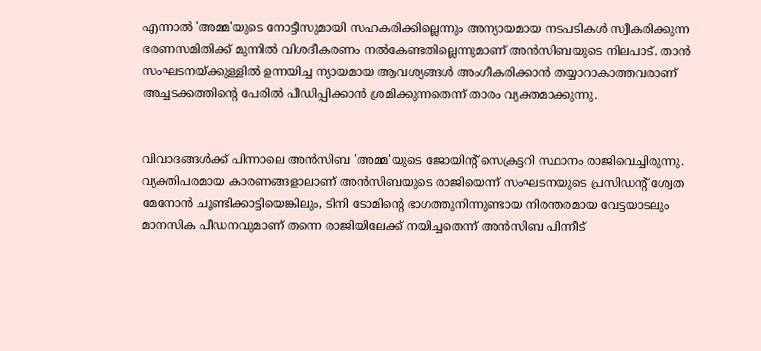എന്നാൽ 'അമ്മ'യുടെ നോട്ടീസുമായി സഹകരിക്കില്ലെന്നും അന്യായമായ നടപടികൾ സ്വീകരിക്കുന്ന ഭരണസമിതിക്ക് മുന്നിൽ വിശദീകരണം നൽകേണ്ടതില്ലെന്നുമാണ് അൻസിബയുടെ നിലപാട്. താൻ സംഘടനയ്ക്കുള്ളിൽ ഉന്നയിച്ച ന്യായമായ ആവശ്യങ്ങൾ അംഗീകരിക്കാൻ തയ്യാറാകാത്തവരാണ് അച്ചടക്കത്തിന്റെ പേരിൽ പീഡിപ്പിക്കാൻ ശ്രമിക്കുന്നതെന്ന് താരം വ്യക്തമാക്കുന്നു.


വിവാദങ്ങൾക്ക് പിന്നാലെ അൻസിബ 'അമ്മ'യുടെ ജോയിന്റ് സെക്രട്ടറി സ്ഥാനം രാജിവെച്ചിരുന്നു. വ്യക്തിപരമായ കാരണങ്ങളാലാണ് അൻസിബയുടെ രാജിയെന്ന് സംഘടനയുടെ പ്രസിഡന്റ് ശ്വേത മേനോൻ ചൂണ്ടിക്കാട്ടിയെങ്കിലും, ടിനി ടോമിന്റെ ഭാഗത്തുനിന്നുണ്ടായ നിരന്തരമായ വേട്ടയാടലും മാനസിക പീഡനവുമാണ് തന്നെ രാജിയിലേക്ക് നയിച്ചതെന്ന് അൻസിബ പിന്നീട്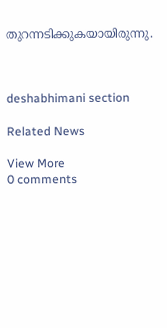തുറന്നടിക്കുകയായിരുന്നു.



deshabhimani section

Related News

View More
0 comments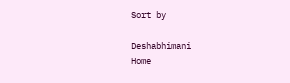Sort by

Deshabhimani
Home